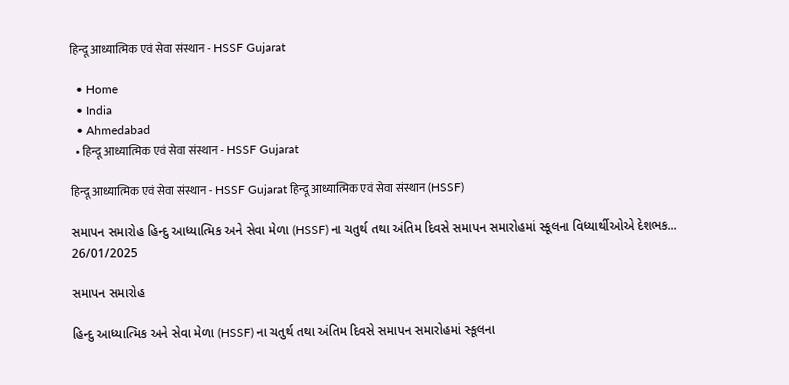हिन्दू आध्यात्मिक एवं सेवा संस्थान - HSSF Gujarat

  • Home
  • India
  • Ahmedabad
  • हिन्दू आध्यात्मिक एवं सेवा संस्थान - HSSF Gujarat

हिन्दू आध्यात्मिक एवं सेवा संस्थान - HSSF Gujarat हिन्दू आध्यात्मिक एवं सेवा संस्थान (HSSF)

સમાપન સમારોહ હિન્દુ આધ્યાત્મિક અને સેવા મેળા (HSSF) ના ચતુર્થ તથા અંતિમ દિવસે સમાપન સમારોહમાં સ્કૂલના વિધ્યાર્થીઓએ દેશભક...
26/01/2025

સમાપન સમારોહ

હિન્દુ આધ્યાત્મિક અને સેવા મેળા (HSSF) ના ચતુર્થ તથા અંતિમ દિવસે સમાપન સમારોહમાં સ્કૂલના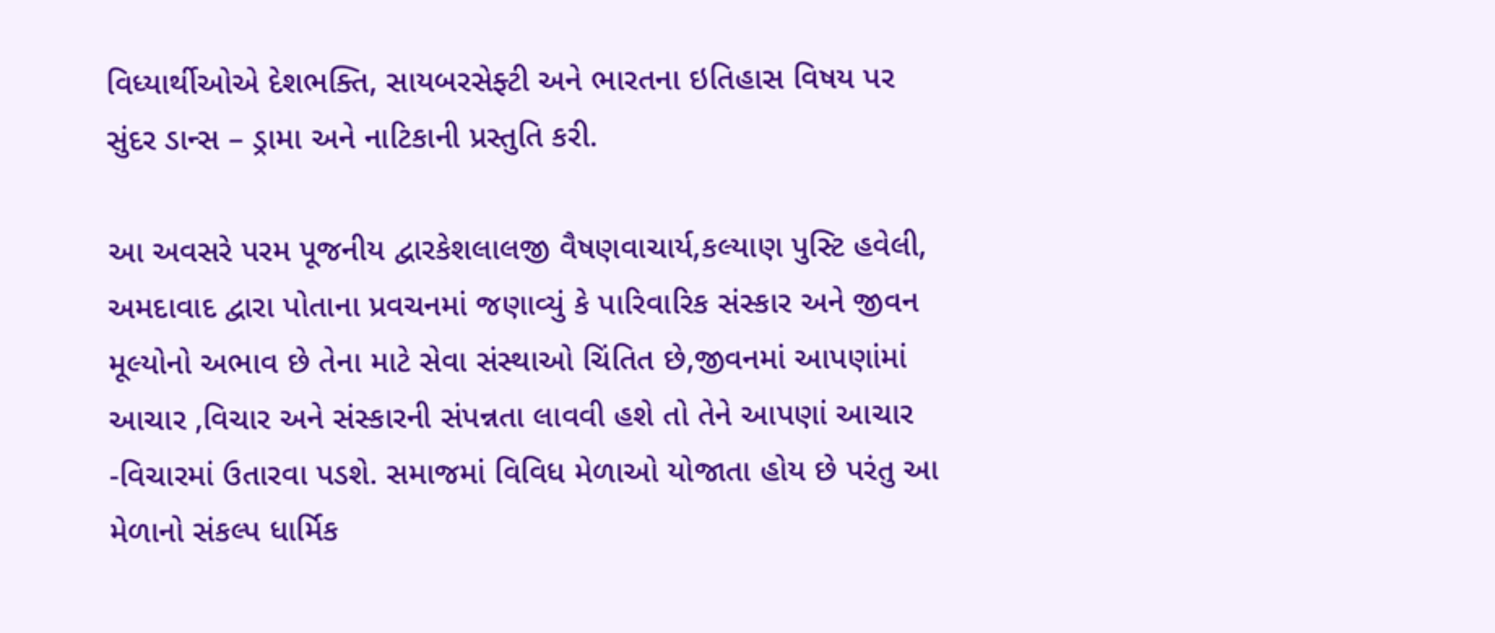વિધ્યાર્થીઓએ દેશભક્તિ, સાયબરસેફ્ટી અને ભારતના ઇતિહાસ વિષય પર સુંદર ડાન્સ – ડ્રામા અને નાટિકાની પ્રસ્તુતિ કરી.

આ અવસરે પરમ પૂજનીય દ્વારકેશલાલજી વૈષણવાચાર્ય,કલ્યાણ પુસ્ટિ હવેલી, અમદાવાદ દ્વારા પોતાના પ્રવચનમાં જણાવ્યું કે પારિવારિક સંસ્કાર અને જીવન મૂલ્યોનો અભાવ છે તેના માટે સેવા સંસ્થાઓ ચિંતિત છે,જીવનમાં આપણાંમાં આચાર ,વિચાર અને સંસ્કારની સંપન્નતા લાવવી હશે તો તેને આપણાં આચાર -વિચારમાં ઉતારવા પડશે. સમાજમાં વિવિધ મેળાઓ યોજાતા હોય છે પરંતુ આ મેળાનો સંકલ્પ ધાર્મિક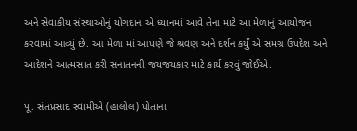અને સેવાકીય સંસ્થાઓનું યોગદાન એ ધ્યાનમાં આવે તેના માટે આ મેળાનું આયોજન કરવામાં આવ્યું છે. આ મેળા માં આપણે જે શ્રવણ અને દર્શન કર્યું એ સમગ્ર ઉપદેશ અને આદેશને આત્મસાત કરી સનાતનની જયજયકાર માટે કાર્ય કરવું જોઈએ.

પૂ. સંતપ્રસાદ સ્વામીએ (હાલોલ) પોતાના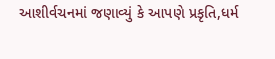આશીર્વચનમાં જણાવ્યું કે આપણે પ્રકૃતિ,ધર્મ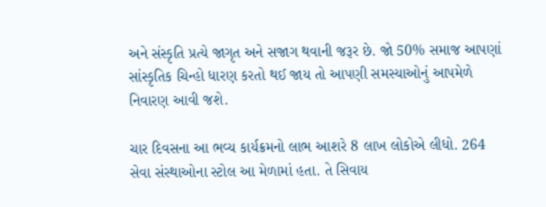અને સંસ્કૃતિ પ્રત્યે જાગૃત અને સજાગ થવાની જરૂર છે. જો 50% સમાજ આપણાં સાંસ્કૃતિક ચિન્હો ધારણ કરતો થઈ જાય તો આપણી સમસ્યાઓનું આપમેળે નિવારણ આવી જશે.

ચાર દિવસના આ ભવ્ય કાર્યક્રમનો લાભ આશરે 8 લાખ લોકોએ લીધો. 264 સેવા સંસ્થાઓના સ્ટોલ આ મેળામાં હતા. તે સિવાય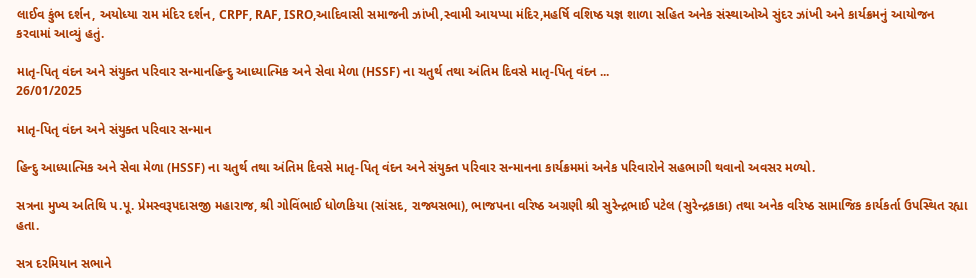લાઈવ કુંભ દર્શન, અયોધ્યા રામ મંદિર દર્શન, CRPF, RAF, ISRO,આદિવાસી સમાજની ઝાંખી,સ્વામી આયપ્પા મંદિર,મહર્ષિ વશિષ્ઠ યજ્ઞ શાળા સહિત અનેક સંસ્થાઓએ સુંદર ઝાંખી અને કાર્યક્રમનું આયોજન કરવામાં આવ્યું હતું.

માતૃ-પિતૃ વંદન અને સંયુક્ત પરિવાર સન્માનહિન્દુ આધ્યાત્મિક અને સેવા મેળા (HSSF) ના ચતુર્થ તથા અંતિમ દિવસે માતૃ-પિતૃ વંદન ...
26/01/2025

માતૃ-પિતૃ વંદન અને સંયુક્ત પરિવાર સન્માન

હિન્દુ આધ્યાત્મિક અને સેવા મેળા (HSSF) ના ચતુર્થ તથા અંતિમ દિવસે માતૃ-પિતૃ વંદન અને સંયુક્ત પરિવાર સન્માનના કાર્યક્રમમાં અનેક પરિવારોને સહભાગી થવાનો અવસર મળ્યો.

સત્રના મુખ્ય અતિથિ પ.પૂ. પ્રેમસ્વરૂપદાસજી મહારાજ, શ્રી ગોવિંભાઈ ધોળકિયા (સાંસદ, રાજ્યસભા), ભાજપના વરિષ્ઠ અગ્રણી શ્રી સુરેન્દ્રભાઈ પટેલ (સુરેન્દ્રકાકા) તથા અનેક વરિષ્ઠ સામાજિક કાર્યકર્તા ઉપસ્થિત રહ્યા હતા.

સત્ર દરમિયાન સભાને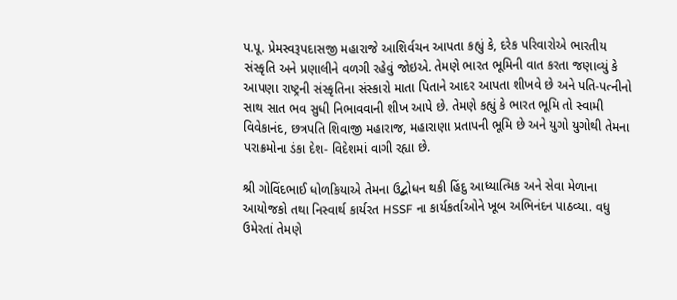પ.પૂ. પ્રેમસ્વરૂપદાસજી મહારાજે આશિર્વચન આપતા કહ્યું કે, દરેક પરિવારોએ ભારતીય સંસ્કૃતિ અને પ્રણાલીને વળગી રહેવું જોઇએ. તેમણે ભારત ભૂમિની વાત કરતા જણાવ્યું કે આપણા રાષ્ટ્રની સંસ્કૃતિના સંસ્કારો માતા પિતાને આદર આપતા શીખવે છે અને પતિ-પત્નીનો સાથ સાત ભવ સુધી નિભાવવાની શીખ આપે છે. તેમણે કહ્યું કે ભારત ભૂમિ તો સ્વામી વિવેકાનંદ, છત્રપતિ શિવાજી મહારાજ, મહારાણા પ્રતાપની ભૂમિ છે અને યુગો યુગોથી તેમના પરાક્રમોના ડંકા દેશ- વિદેશમાં વાગી રહ્યા છે.

શ્રી ગોવિંદભાઈ ધોળકિયાએ તેમના ઉદ્બોધન થકી હિંદુ આધ્યાત્મિક અને સેવા મેળાના આયોજકો તથા નિસ્વાર્થ કાર્યરત HSSF ના કાર્યકર્તાઓને ખૂબ અભિનંદન પાઠવ્યા. વધુ ઉમેરતાં તેમણે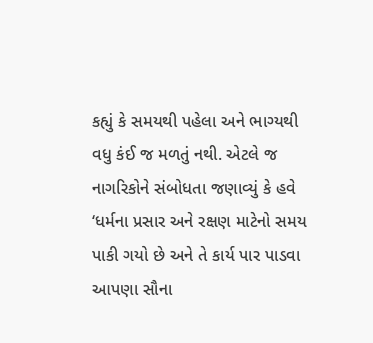કહ્યું કે સમયથી પહેલા અને ભાગ્યથી વધુ કંઈ જ મળતું નથી. એટલે જ નાગરિકોને સંબોધતા જણાવ્યું કે હવે ‘ધર્મના પ્રસાર અને રક્ષણ માટેનો સમય પાકી ગયો છે અને તે કાર્ય પાર પાડવા આપણા સૌના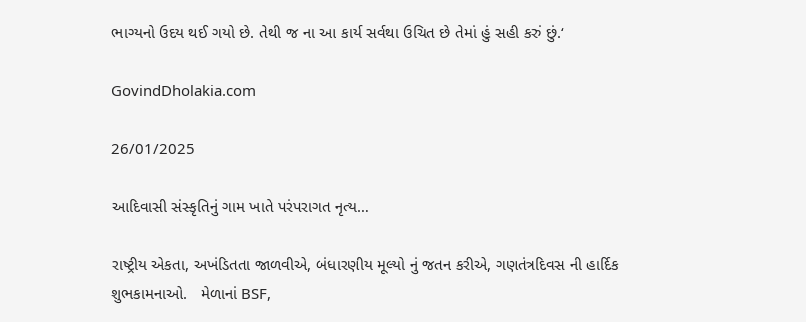ભાગ્યનો ઉદય થઈ ગયો છે. તેથી જ ના આ કાર્ય સર્વથા ઉચિત છે તેમાં હું સહી કરું છું.‘

GovindDholakia.com

26/01/2025

આદિવાસી સંસ્કૃતિનું ગામ ખાતે પરંપરાગત નૃત્ય…

રાષ્ટ્રીય એકતા, અખંડિતતા જાળવીએ, બંધારણીય મૂલ્યો નું જતન કરીએ, ગણતંત્રદિવસ ની હાર્દિક શુભકામનાઓ.   મેળાનાં BSF,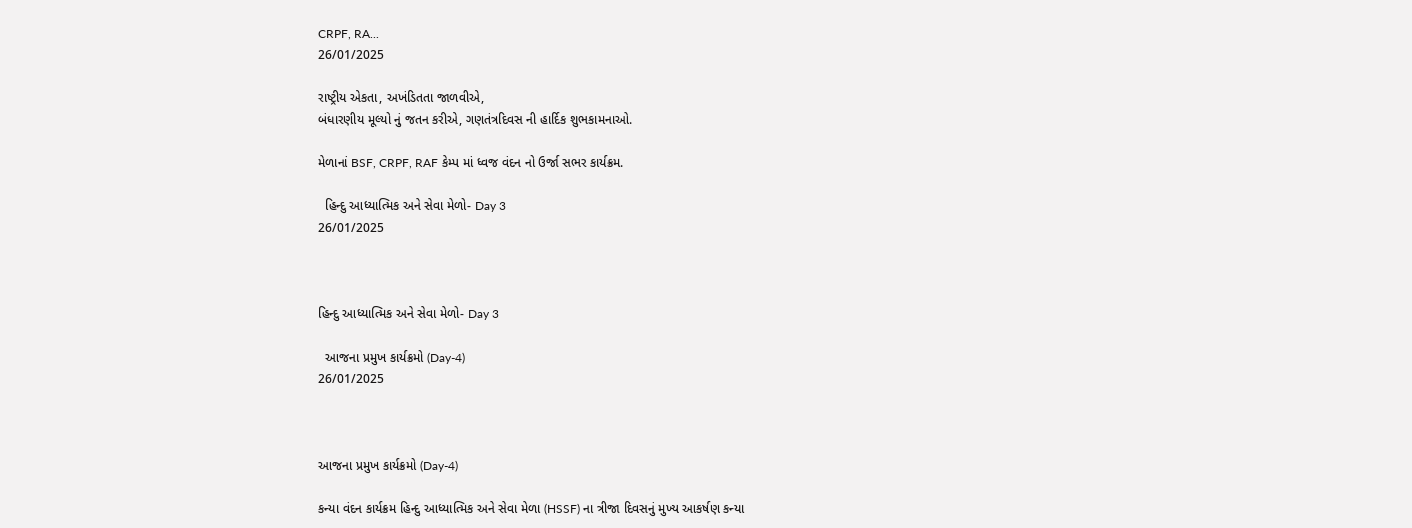CRPF, RA...
26/01/2025

રાષ્ટ્રીય એકતા, અખંડિતતા જાળવીએ,
બંધારણીય મૂલ્યો નું જતન કરીએ, ગણતંત્રદિવસ ની હાર્દિક શુભકામનાઓ.

મેળાનાં BSF, CRPF, RAF કેમ્પ માં ધ્વજ વંદન નો ઉર્જા સભર કાર્યક્રમ.

  હિન્દુ આધ્યાત્મિક અને સેવા મેળો- Day 3
26/01/2025



હિન્દુ આધ્યાત્મિક અને સેવા મેળો- Day 3

  આજના પ્રમુખ કાર્યક્રમો (Day-4)
26/01/2025



આજના પ્રમુખ કાર્યક્રમો (Day-4)

કન્યા વંદન કાર્યક્રમ હિન્દુ આધ્યાત્મિક અને સેવા મેળા (HSSF) ના ત્રીજા દિવસનું મુખ્ય આકર્ષણ કન્યા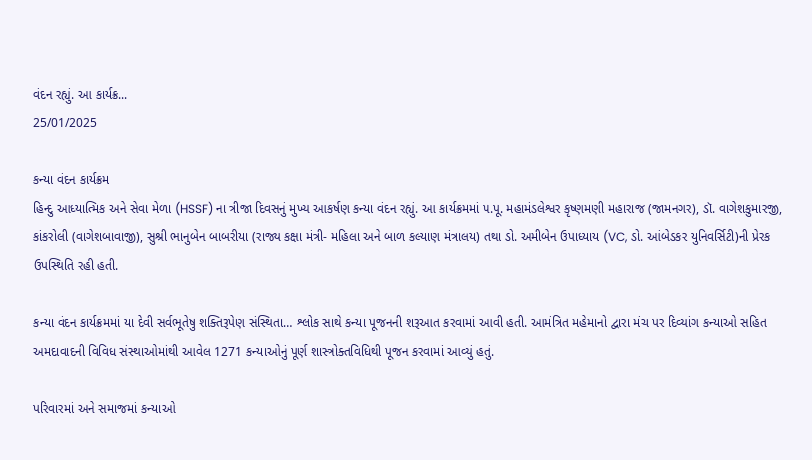વંદન રહ્યું. આ કાર્યક્ર...
25/01/2025

કન્યા વંદન કાર્યક્રમ
હિન્દુ આધ્યાત્મિક અને સેવા મેળા (HSSF) ના ત્રીજા દિવસનું મુખ્ય આકર્ષણ કન્યા વંદન રહ્યું. આ કાર્યક્રમમાં ૫.પૂ. મહામંડલેશ્વર કૃષ્ણમણી મહારાજ (જામનગર), ડૉ. વાગેશકુમારજી, કાંકરોલી (વાગેશબાવાજી), સુશ્રી ભાનુબેન બાબરીયા (રાજ્ય કક્ષા મંત્રી- મહિલા અને બાળ કલ્યાણ મંત્રાલય) તથા ડો. અમીબેન ઉપાધ્યાય (VC, ડો. આંબેડકર યુનિવર્સિટી)ની પ્રેરક ઉપસ્થિતિ રહી હતી.

કન્યા વંદન કાર્યક્રમમાં યા દેવી સર્વભૂતેષુ શક્તિરૂપેણ સંસ્થિતા… શ્લોક સાથે કન્યા પૂજનની શરૂઆત કરવામાં આવી હતી. આમંત્રિત મહેમાનો દ્વારા મંચ પર દિવ્યાંગ કન્યાઓ સહિત અમદાવાદની વિવિધ સંસ્થાઓમાંથી આવેલ 1271 કન્યાઓનું પૂર્ણ શાસ્ત્રોક્તવિધિથી પૂજન કરવામાં આવ્યું હતું.

પરિવારમાં અને સમાજમાં કન્યાઓ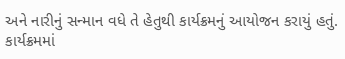અને નારીનું સન્માન વધે તે હેતુથી કાર્યક્રમનું આયોજન કરાયું હતું. કાર્યક્રમમાં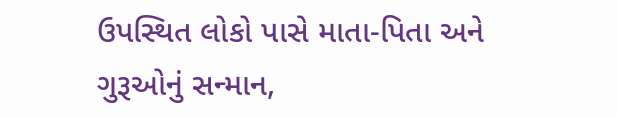ઉપસ્થિત લોકો પાસે માતા-પિતા અને ગુરૂઓનું સન્માન,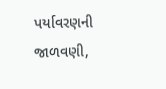પર્યાવરણની જાળવણી,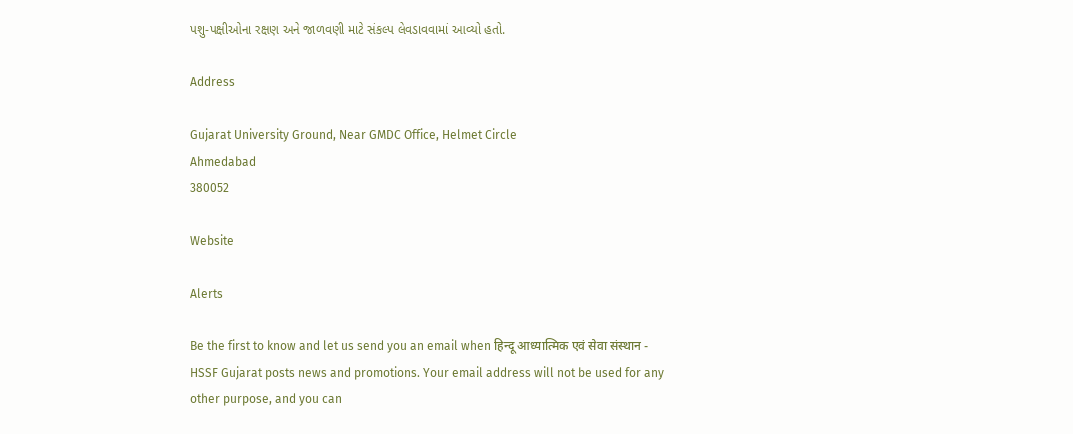પશુ-પક્ષીઓના રક્ષણ અને જાળવણી માટે સંકલ્પ લેવડાવવામાં આવ્યો હતો.

Address

Gujarat University Ground, Near GMDC Office, Helmet Circle
Ahmedabad
380052

Website

Alerts

Be the first to know and let us send you an email when हिन्दू आध्यात्मिक एवं सेवा संस्थान - HSSF Gujarat posts news and promotions. Your email address will not be used for any other purpose, and you can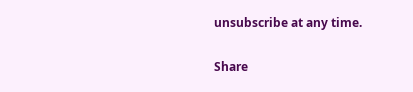unsubscribe at any time.

Share